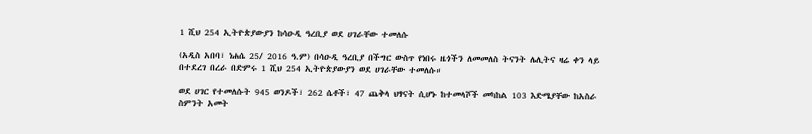1 ሺህ 254 ኢትዮጵያውያን ከሳዑዲ ዓረቢያ ወደ ሀገራቸው ተመለሱ

(አዲስ አበባ፣ ነሐሴ 25/ 2016 ዓ.ም) በሳዑዲ ዓረቢያ በችግር ውስጥ የነበሩ ዜጎችን ለመመለስ ትናንት ሌሊትና ዛሬ ቀን ላይ በተደረገ በረራ በድምሩ 1 ሺህ 254 ኢትዮጵያውያን ወደ ሀገራቸው ተመለሱ።

ወደ ሀገር የተመለሱት 945 ወንዶች፣ 262 ሴቶች፣ 47 ጨቅላ ህፃናት ሲሆኑ ከተመላሾች መካከል 103 እድሜያቸው ከአስራ ስምንት አመት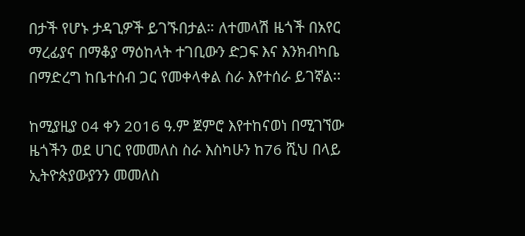በታች የሆኑ ታዳጊዎች ይገኙበታል። ለተመላሽ ዜጎች በአየር ማረፊያና በማቆያ ማዕከላት ተገቢውን ድጋፍ እና እንክብካቤ በማድረግ ከቤተሰብ ጋር የመቀላቀል ስራ እየተሰራ ይገኛል፡፡

ከሚያዚያ 04 ቀን 2016 ዓ.ም ጀምሮ እየተከናወነ በሚገኘው ዜጎችን ወደ ሀገር የመመለስ ስራ እስካሁን ከ76 ሺህ በላይ ኢትዮጵያውያንን መመለስ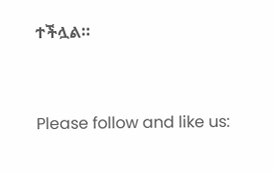ተችሏል።



Please follow and like us: